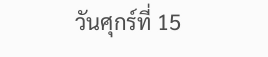วันศุกร์ที่ 15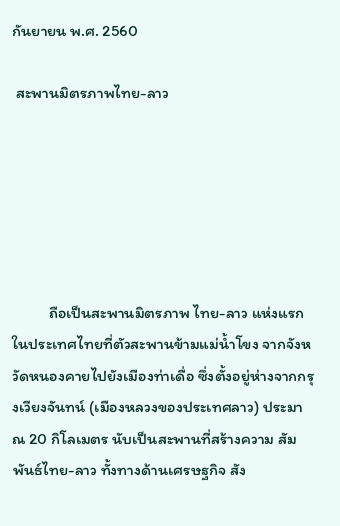กันยายน พ.ศ. 2560

 สะพานมิตรภาพไทย-ลาว






          ถือเป็นสะพานมิตรภาพ ไทย-ลาว แห่งแรกในประเทศไทยที่ตัวสะพานข้ามแม่น้ำโขง จากจังหวัดหนองคายไปยังเมืองท่าเดื่อ ซึ่งตั้งอยู่ห่างจากกรุงเวียงจันทน์ (เมืองหลวงของประเทศลาว) ประมาณ 20 กิโลเมตร นับเป็นสะพานที่สร้างความ สัมพันธ์ไทย-ลาว ทั้งทางด้านเศรษฐกิจ สัง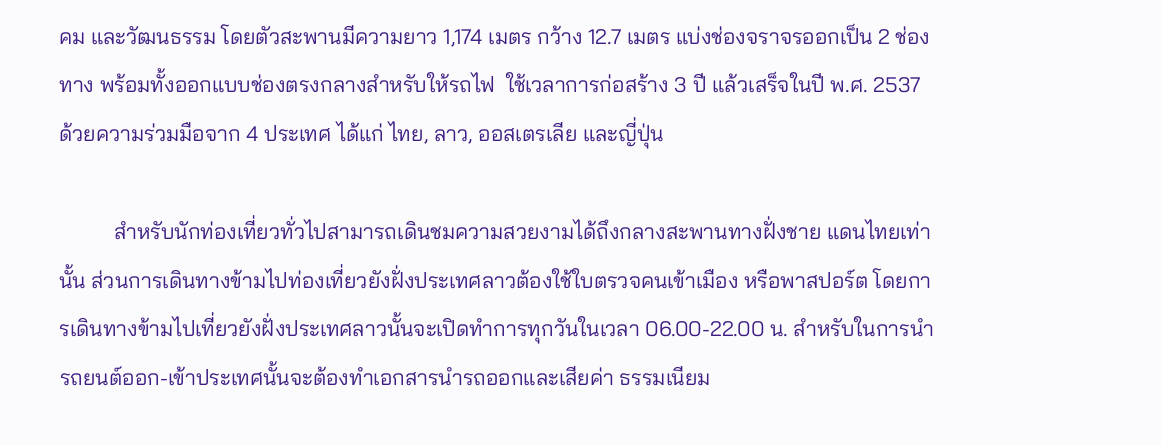คม และวัฒนธรรม โดยตัวสะพานมีความยาว 1,174 เมตร กว้าง 12.7 เมตร แบ่งช่องจราจรออกเป็น 2 ช่องทาง พร้อมทั้งออกแบบช่องตรงกลางสำหรับให้รถไฟ  ใช้เวลาการก่อสร้าง 3 ปี แล้วเสร็จในปี พ.ศ. 2537 ด้วยความร่วมมือจาก 4 ประเทศ ได้แก่ ไทย, ลาว, ออสเตรเลีย และญี่ปุ่น

          สำหรับนักท่องเที่ยวทั่วไปสามารถเดินชมความสวยงามได้ถึงกลางสะพานทางฝั่งชาย แดนไทยเท่านั้น ส่วนการเดินทางข้ามไปท่องเที่ยวยังฝั่งประเทศลาวต้องใช้ใบตรวจคนเข้าเมือง หรือพาสปอร์ต โดยการเดินทางข้ามไปเที่ยวยังฝั่งประเทศลาวนั้นจะเปิดทำการทุกวันในเวลา 06.00-22.00 น. สำหรับในการนำรถยนต์ออก-เข้าประเทศนั้นจะต้องทำเอกสารนำรถออกและเสียค่า ธรรมเนียม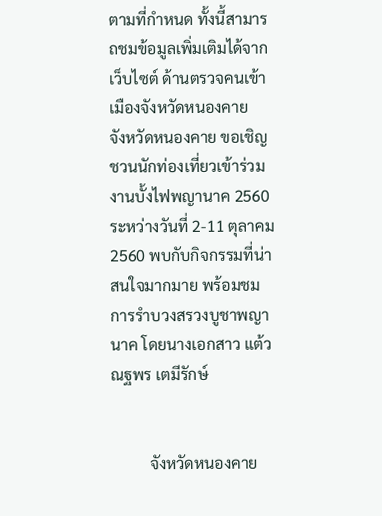ตามที่กำหนด ทั้งนี้สามารถชมข้อมูลเพิ่มเติมได้จากเว็บไซต์ ด้านตรวจคนเข้าเมืองจังหวัดหนองคาย
จังหวัดหนองคาย ขอเชิญชวนนักท่องเที่ยวเข้าร่วมงานบั้งไฟพญานาค 2560 ระหว่างวันที่ 2-11 ตุลาคม 2560 พบกับกิจกรรมที่น่าสนใจมากมาย พร้อมชมการรำบวงสรวงบูชาพญานาค โดยนางเอกสาว แต้ว ณฐพร เตมีรักษ์


          จังหวัดหนองคาย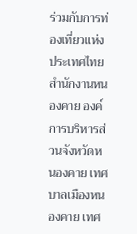ร่วมกับการท่องเที่ยวแห่งประเทศไทย สำนักงานหนองคาย องค์การบริหารส่วนจังหวัดหนองคาย เทศบาลเมืองหนองคาย เทศ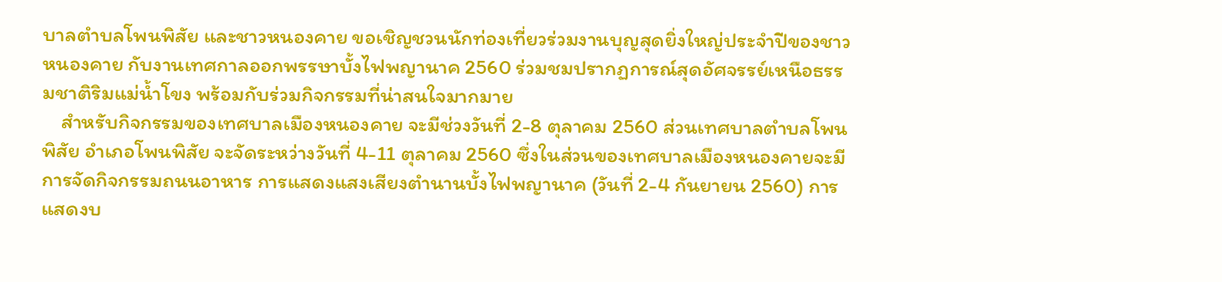บาลตำบลโพนพิสัย และชาวหนองคาย ขอเชิญชวนนักท่องเที่ยวร่วมงานบุญสุดยิ่งใหญ่ประจำปีของชาวหนองคาย กับงานเทศกาลออกพรรษาบั้งไฟพญานาค 2560 ร่วมชมปรากฏการณ์สุดอัศจรรย์เหนือธรรมชาติริมแม่น้ำโขง พร้อมกับร่วมกิจกรรมที่น่าสนใจมากมาย
    สำหรับกิจกรรมของเทศบาลเมืองหนองคาย จะมีช่วงวันที่ 2-8 ตุลาคม 2560 ส่วนเทศบาลตำบลโพนพิสัย อำเภอโพนพิสัย จะจัดระหว่างวันที่ 4-11 ตุลาคม 2560 ซึ่งในส่วนของเทศบาลเมืองหนองคายจะมีการจัดกิจกรรมถนนอาหาร การแสดงแสงเสียงตำนานบั้งไฟพญานาค (วันที่ 2-4 กันยายน 2560) การแสดงบ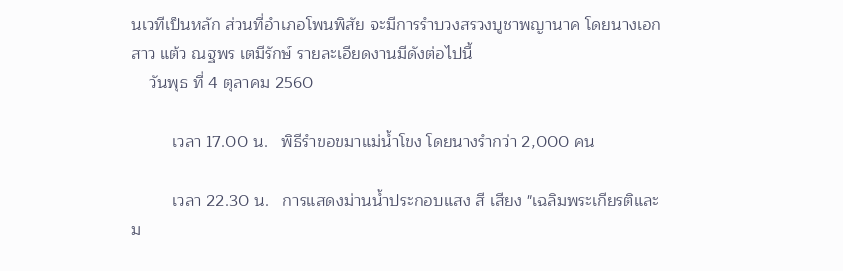นเวทีเป็นหลัก ส่วนที่อำเภอโพนพิสัย จะมีการรำบวงสรวงบูชาพญานาค โดยนางเอกสาว แต้ว ณฐพร เตมีรักษ์ รายละเอียดงานมีดังต่อไปนี้
    วันพุธ ที่ 4 ตุลาคม 2560

         เวลา 17.00 น.   พิธีรำขอขมาแม่น้ำโขง โดยนางรำกว่า 2,000 คน

         เวลา 22.30 น.   การแสดงม่านน้ำประกอบแสง สี เสียง "เฉลิมพระเกียรติและม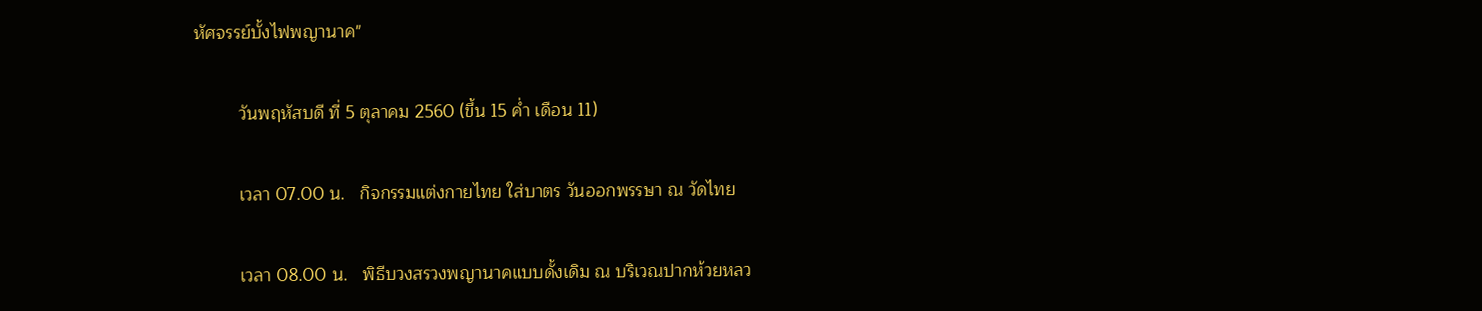หัศจรรย์บั้งไฟพญานาค"

         วันพฤหัสบดี ที่ 5 ตุลาคม 2560 (ขึ้น 15 ค่ำ เดือน 11)

         เวลา 07.00 น.   กิจกรรมแต่งกายไทย ใส่บาตร วันออกพรรษา ณ วัดไทย

         เวลา 08.00 น.   พิธีบวงสรวงพญานาคแบบดั้งเดิม ณ บริเวณปากห้วยหลว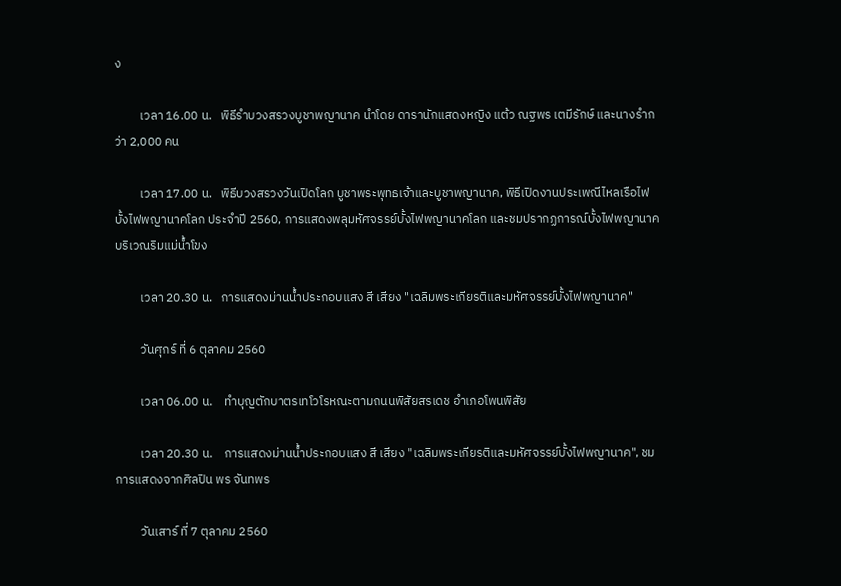ง

         เวลา 16.00 น.   พิธีรำบวงสรวงบูชาพญานาค นำโดย ดารานักแสดงหญิง แต้ว ณฐพร เตมีรักษ์ และนางรำกว่า 2,000 คน

         เวลา 17.00 น.   พิธีบวงสรวงวันเปิดโลก บูชาพระพุทธเจ้าและบูชาพญานาค, พิธีเปิดงานประเพณีไหลเรือไฟบั้งไฟพญานาคโลก ประจำปี 2560, การแสดงพลุมหัศจรรย์บั้งไฟพญานาคโลก และชมปรากฏการณ์บั้งไฟพญานาค บริเวณริมแม่น้ำโขง

         เวลา 20.30 น.   การแสดงม่านน้ำประกอบแสง สี เสียง "เฉลิมพระเกียรติและมหัศจรรย์บั้งไฟพญานาค"

         วันศุกร์ ที่ 6 ตุลาคม 2560

         เวลา 06.00 น.    ทำบุญตักบาตรเทโวโรหณะตามถนนพิสัยสรเดช อำเภอโพนพิสัย

         เวลา 20.30 น.    การแสดงม่านน้ำประกอบแสง สี เสียง "เฉลิมพระเกียรติและมหัศจรรย์บั้งไฟพญานาค", ชมการแสดงจากศิลปิน พร จันทพร

         วันเสาร์ ที่ 7 ตุลาคม 2560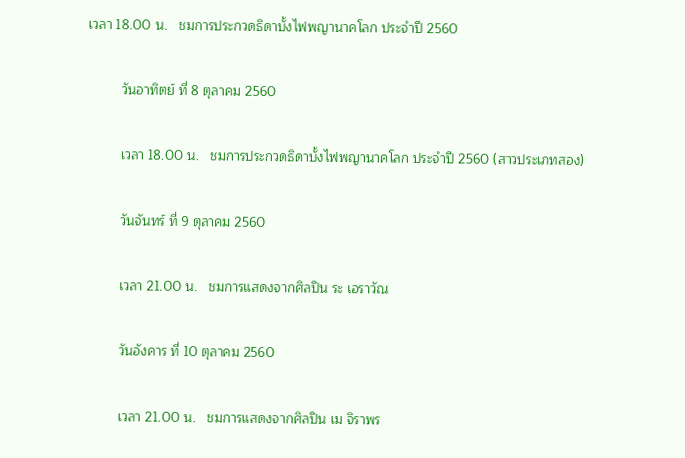เวลา 18.00 น.   ชมการประกวดธิดาบั้งไฟพญานาคโลก ประจำปี 2560

         วันอาทิตย์ ที่ 8 ตุลาคม 2560

         เวลา 18.00 น.   ชมการประกวดธิดาบั้งไฟพญานาคโลก ประจำปี 2560 (สาวประเภทสอง)

         วันจันทร์ ที่ 9 ตุลาคม 2560

         เวลา 21.00 น.   ชมการแสดงจากศิลปิน ระ เอราวัณ

         วันอังคาร ที่ 10 ตุลาคม 2560

         เวลา 21.00 น.   ชมการแสดงจากศิลปิน เม จิราพร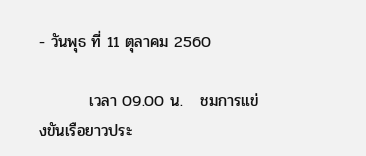- วันพุธ ที่ 11 ตุลาคม 2560

         เวลา 09.00 น.   ชมการแข่งขันเรือยาวประ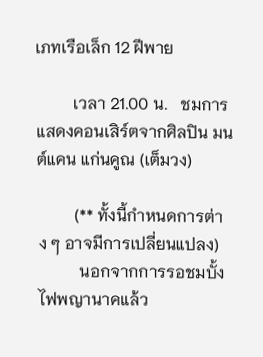เภทเรือเล็ก 12 ฝีพาย

         เวลา 21.00 น.   ชมการแสดงคอนเสิร์ตจากศิลปิน มนต์แคน แก่นคูณ (เต็มวง)

         (** ทั้งนี้กำหนดการต่าง ๆ อาจมีการเปลี่ยนแปลง)
          นอกจากการรอชมบั้งไฟพญานาคแล้ว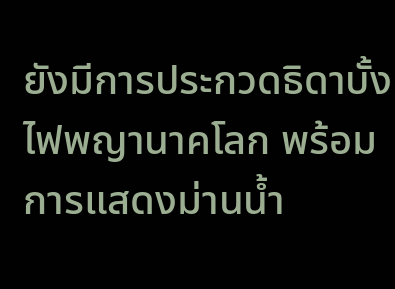ยังมีการประกวดธิดาบั้งไฟพญานาคโลก พร้อมการแสดงม่านน้ำ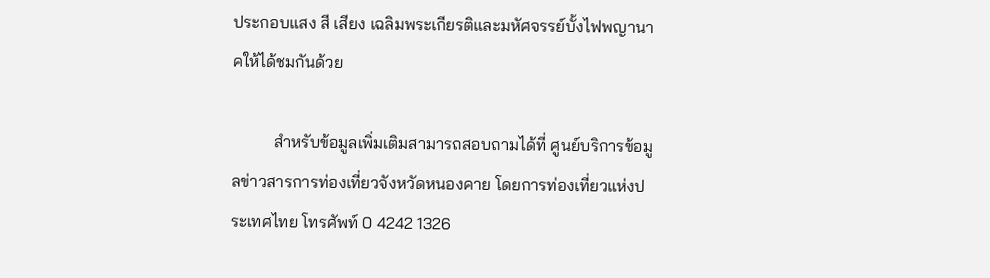ประกอบแสง สี เสียง เฉลิมพระเกียรติและมหัศจรรย์บั้งไฟพญานาคให้ได้ชมกันด้วย

          สำหรับข้อมูลเพิ่มเติมสามารถสอบถามได้ที่ ศูนย์บริการข้อมูลข่าวสารการท่องเที่ยวจังหวัดหนองคาย โดยการท่องเที่ยวแห่งประเทศไทย โทรศัพท์ 0 4242 1326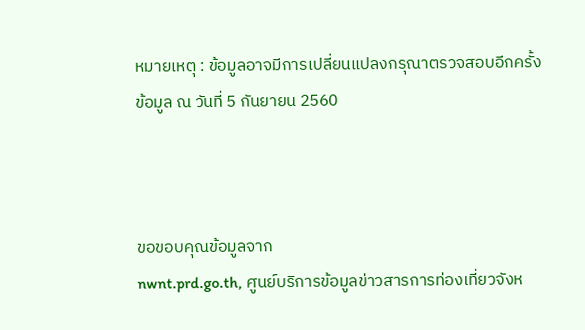หมายเหตุ : ข้อมูลอาจมีการเปลี่ยนแปลงกรุณาตรวจสอบอีกครั้ง ข้อมูล ณ วันที่ 5 กันยายน 2560



ขอขอบคุณข้อมูลจาก
nwnt.prd.go.th, ศูนย์บริการข้อมูลข่าวสารการท่องเที่ยวจังห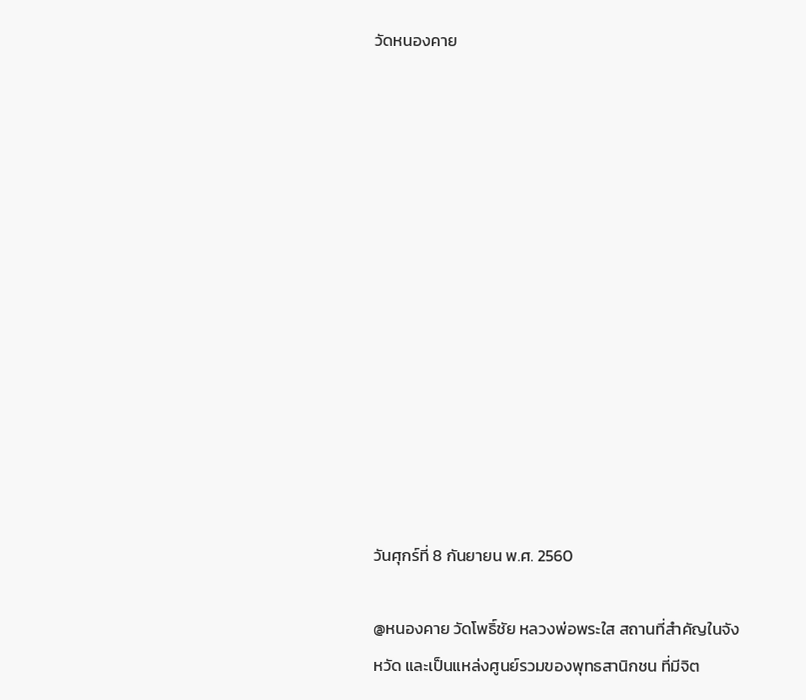วัดหนองคาย













วันศุกร์ที่ 8 กันยายน พ.ศ. 2560

@หนองคาย วัดโพธิ์ชัย หลวงพ่อพระใส สถานที่สำคัญในจังหวัด และเป็นแหล่งศูนย์รวมของพุทธสานิกชน ที่มีจิต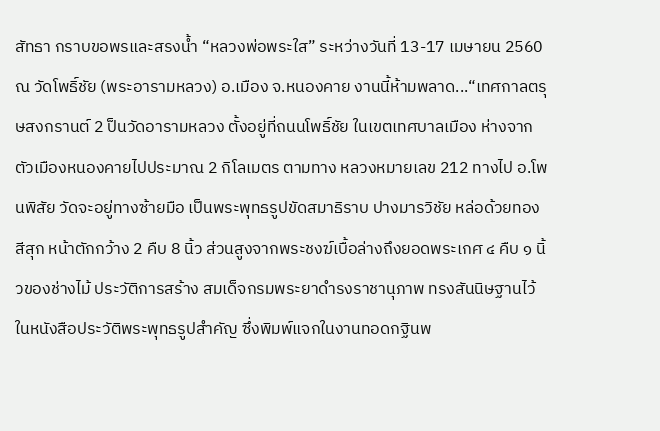สัทธา กราบขอพรและสรงน้ำ “หลวงพ่อพระใส” ระหว่างวันที่ 13-17 เมษายน 2560 ณ วัดโพธิ์ชัย (พระอารามหลวง) อ.เมือง จ.หนองคาย งานนี้ห้ามพลาด...“เทศกาลตรุษสงกรานต์ 2 ป็นวัดอารามหลวง ตั้งอยู่ที่ถนนโพธิ์ชัย ในเขตเทศบาลเมือง ห่างจากตัวเมืองหนองคายไปประมาณ 2 กิโลเมตร ตามทาง หลวงหมายเลข 212 ทางไป อ.โพนพิสัย วัดจะอยู่ทางซ้ายมือ เป็นพระพุทธรูปขัดสมาธิราบ ปางมารวิชัย หล่อด้วยทองสีสุก หน้าตักกว้าง 2 คืบ 8 นิ้ว ส่วนสูงจากพระชงฆ์เบื้อล่างถึงยอดพระเกศ ๔ คืบ ๑ นิ้วของช่างไม้ ประวัติการสร้าง สมเด็จกรมพระยาดำรงราชานุภาพ ทรงสันนิษฐานไว้ในหนังสือประวัติพระพุทธรูปสำคัญ ซึ่งพิมพ์แจกในงานทอดกฐินพ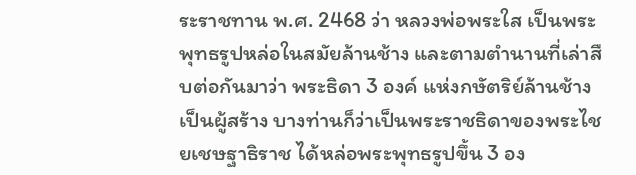ระราชทาน พ.ศ. 2468 ว่า หลวงพ่อพระใส เป็นพระพุทธรูปหล่อในสมัยล้านช้าง และตามตำนานที่เล่าสืบต่อกันมาว่า พระธิดา 3 องค์ แห่งกษัตริย์ล้านช้างเป็นผู้สร้าง บางท่านก็ว่าเป็นพระราชธิดาของพระไชยเชษฐาธิราช ได้หล่อพระพุทธรูปขึ้น 3 อง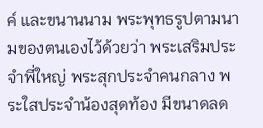ค์ และขนานนาม พระพุทธรูปตามนามของตนเองไว้ด้วยว่า พระเสริมประจำพี่ใหญ่ พระสุกประจำคนกลาง พระใสประจำน้องสุดท้อง มีขนาดลด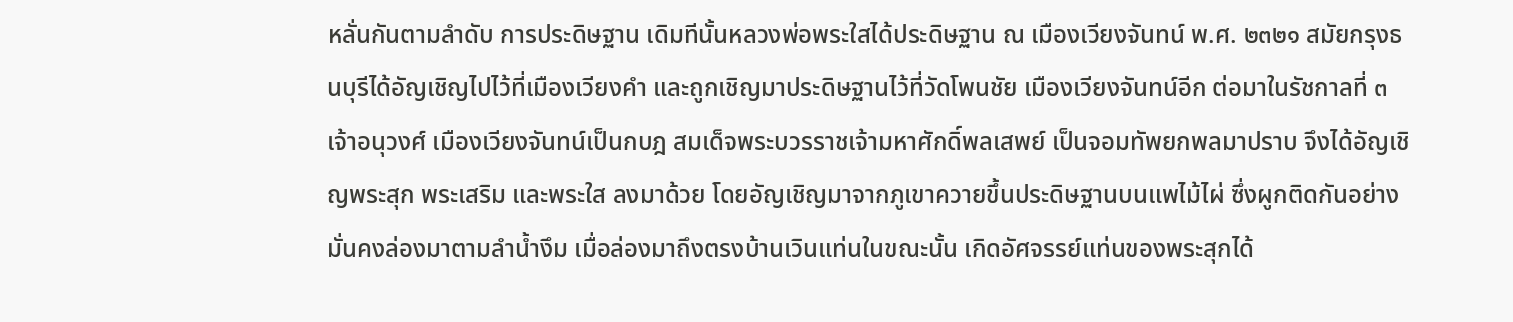หลั่นกันตามลำดับ การประดิษฐาน เดิมทีนั้นหลวงพ่อพระใสได้ประดิษฐาน ณ เมืองเวียงจันทน์ พ.ศ. ๒๓๒๑ สมัยกรุงธนบุรีได้อัญเชิญไปไว้ที่เมืองเวียงคำ และถูกเชิญมาประดิษฐานไว้ที่วัดโพนชัย เมืองเวียงจันทน์อีก ต่อมาในรัชกาลที่ ๓ เจ้าอนุวงศ์ เมืองเวียงจันทน์เป็นกบฎ สมเด็จพระบวรราชเจ้ามหาศักดิ์พลเสพย์ เป็นจอมทัพยกพลมาปราบ จึงได้อัญเชิญพระสุก พระเสริม และพระใส ลงมาด้วย โดยอัญเชิญมาจากภูเขาควายขึ้นประดิษฐานบนแพไม้ไผ่ ซึ่งผูกติดกันอย่างมั่นคงล่องมาตามลำน้ำงึม เมื่อล่องมาถึงตรงบ้านเวินแท่นในขณะนั้น เกิดอัศจรรย์แท่นของพระสุกได้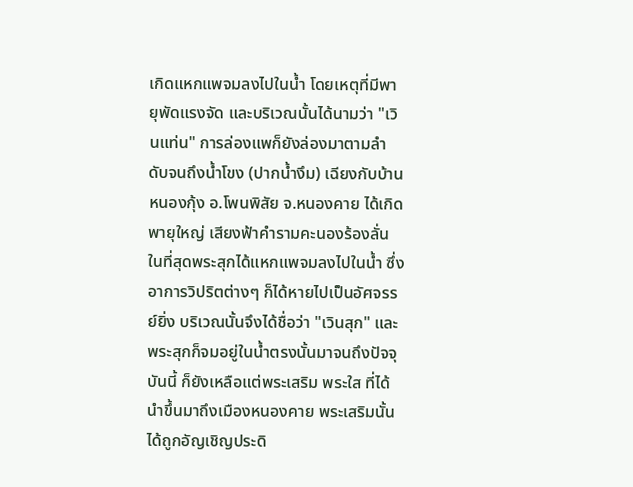เกิดแหกแพจมลงไปในน้ำ โดยเหตุที่มีพายุพัดแรงจัด และบริเวณนั้นได้นามว่า "เวินแท่น" การล่องแพก็ยังล่องมาตามลำดับจนถึงน้ำโขง (ปากน้ำงึม) เฉียงกับบ้านหนองกุ้ง อ.โพนพิสัย จ.หนองคาย ได้เกิดพายุใหญ่ เสียงฟ้าคำรามคะนองร้องลั่น ในที่สุดพระสุกได้แหกแพจมลงไปในน้ำ ซึ่งอาการวิปริตต่างๆ ก็ได้หายไปเป็นอัศจรรย์ยิ่ง บริเวณนั้นจึงได้ชื่อว่า "เวินสุก" และพระสุกก็จมอยู่ในน้ำตรงนั้นมาจนถึงปัจจุบันนี้ ก็ยังเหลือแต่พระเสริม พระใส ที่ได้นำขึ้นมาถึงเมืองหนองคาย พระเสริมนั้นได้ถูกอัญเชิญประดิ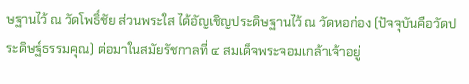ษฐานไว้ ณ วัดโพธิ์ชัย ส่วนพระใส ได้อัญเชิญประดิษฐานไว้ ณ วัดหอก่อง (ปัจจุบันคือวัดประดิษฐ์ธรรมคุณ) ต่อมาในสมัยรัชกาลที่ ๔ สมเด็จพระจอมเกล้าเจ้าอยู่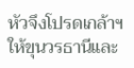หัวจึงโปรดเกล้าฯ ให้ขุนวรธานีและ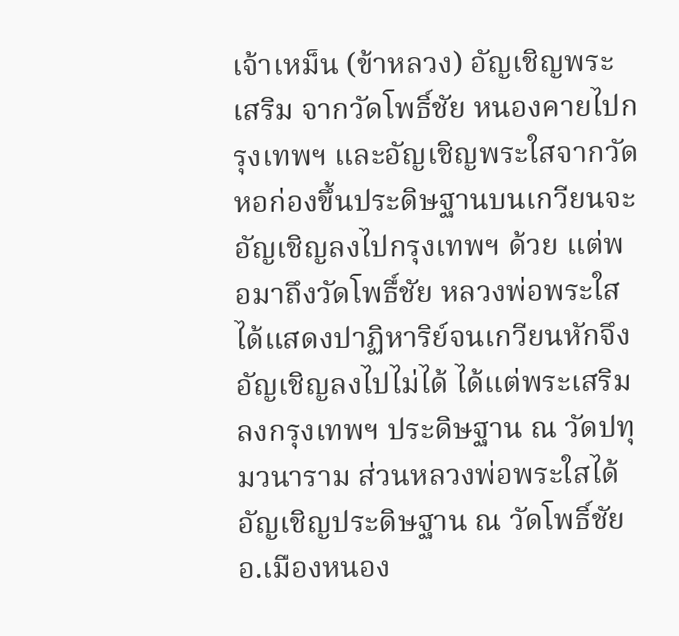เจ้าเหม็น (ข้าหลวง) อัญเชิญพระเสริม จากวัดโพธิ์ชัย หนองคายไปกรุงเทพฯ และอัญเชิญพระใสจากวัดหอก่องขึ้นประดิษฐานบนเกวียนจะอัญเชิญลงไปกรุงเทพฯ ด้วย แต่พอมาถึงวัดโพธื์ชัย หลวงพ่อพระใสได้แสดงปาฏิหาริย์จนเกวียนหักจึงอัญเชิญลงไปไม่ได้ ได้แต่พระเสริมลงกรุงเทพฯ ประดิษฐาน ณ วัดปทุมวนาราม ส่วนหลวงพ่อพระใสได้อัญเชิญประดิษฐาน ณ วัดโพธิ์ชัย อ.เมืองหนอง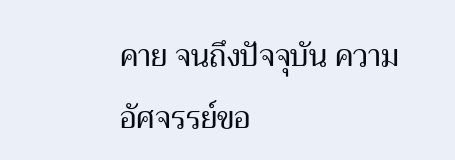คาย จนถึงปัจจุบัน ความอัศจรรย์ขอ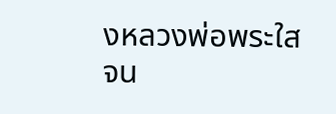งหลวงพ่อพระใสจน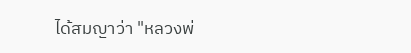ได้สมญาว่า "หลวงพ่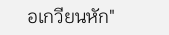อเกวียนหัก"